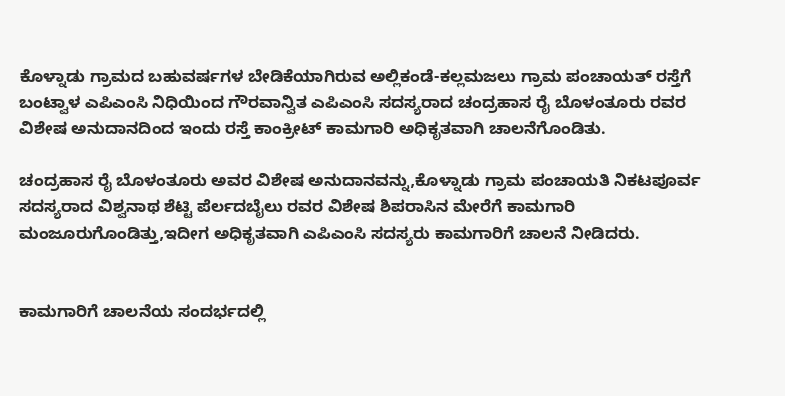ಕೊಳ್ನಾಡು ಗ್ರಾಮದ ಬಹುವರ್ಷಗಳ ಬೇಡಿಕೆಯಾಗಿರುವ ಅಲ್ಲಿಕಂಡೆ-ಕಲ್ಲಮಜಲು ಗ್ರಾಮ ಪಂಚಾಯತ್ ರಸ್ತೆಗೆ ಬಂಟ್ವಾಳ ಎಪಿಎಂಸಿ ನಿಧಿಯಿಂದ ಗೌರವಾನ್ವಿತ ಎಪಿಎಂಸಿ ಸದಸ್ಯರಾದ ಚಂದ್ರಹಾಸ ರೈ ಬೊಳಂತೂರು ರವರ ವಿಶೇಷ ಅನುದಾನದಿಂದ ಇಂದು ರಸ್ತೆ ಕಾಂಕ್ರೀಟ್ ಕಾಮಗಾರಿ ಅಧಿಕೃತವಾಗಿ ಚಾಲನೆಗೊಂಡಿತು.

ಚಂದ್ರಹಾಸ ರೈ ಬೊಳಂತೂರು ಅವರ ವಿಶೇಷ ಅನುದಾನವನ್ನು,ಕೊಳ್ನಾಡು ಗ್ರಾಮ ಪಂಚಾಯತಿ ನಿಕಟಪೂರ್ವ ಸದಸ್ಯರಾದ ವಿಶ್ವನಾಥ ಶೆಟ್ಟಿ ಪೆರ್ಲದಬೈಲು ರವರ ವಿಶೇಷ ಶಿಪರಾಸಿನ ಮೇರೆಗೆ ಕಾಮಗಾರಿ ಮಂಜೂರುಗೊಂಡಿತ್ತು,ಇದೀಗ ಅಧಿಕೃತವಾಗಿ ಎಪಿಎಂಸಿ ಸದಸ್ಯರು ಕಾಮಗಾರಿಗೆ ಚಾಲನೆ ನೀಡಿದರು.


ಕಾಮಗಾರಿಗೆ ಚಾಲನೆಯ ಸಂದರ್ಭದಲ್ಲಿ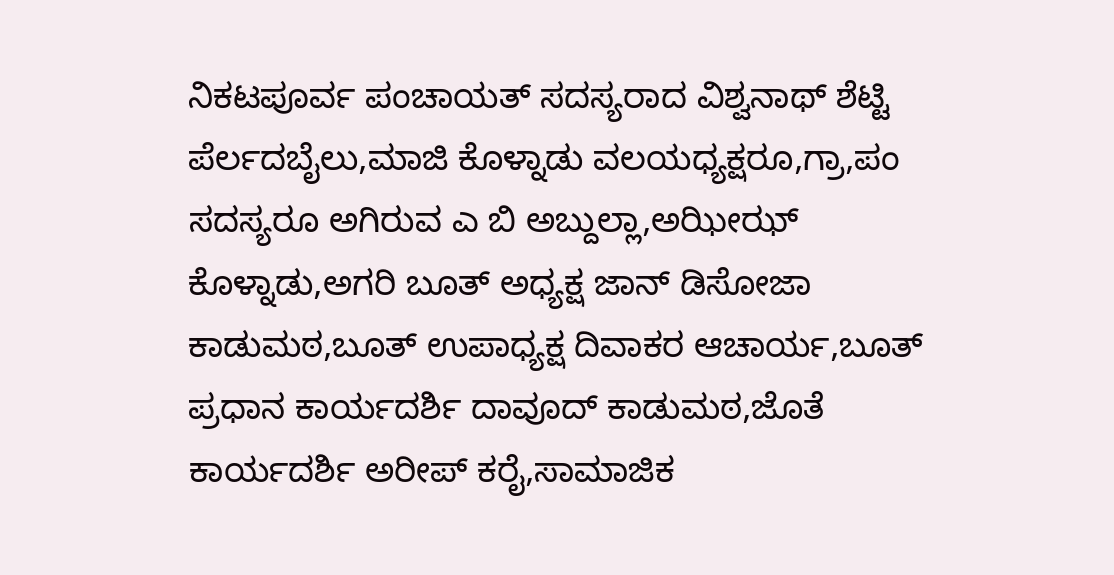ನಿಕಟಪೂರ್ವ ಪಂಚಾಯತ್ ಸದಸ್ಯರಾದ ವಿಶ್ವನಾಥ್ ಶೆಟ್ಟಿ ಪೆರ್ಲದಬೈಲು,ಮಾಜಿ ಕೊಳ್ನಾಡು ವಲಯಧ್ಯಕ್ಷರೂ,ಗ್ರಾ,ಪಂ ಸದಸ್ಯರೂ ಅಗಿರುವ ಎ ಬಿ ಅಬ್ದುಲ್ಲಾ,ಅಝೀಝ್ ಕೊಳ್ನಾಡು,ಅಗರಿ ಬೂತ್ ಅಧ್ಯಕ್ಷ ಜಾನ್ ಡಿಸೋಜಾ ಕಾಡುಮಠ,ಬೂತ್ ಉಪಾಧ್ಯಕ್ಷ ದಿವಾಕರ ಆಚಾರ್ಯ,ಬೂತ್ ಪ್ರಧಾನ ಕಾರ್ಯದರ್ಶಿ ದಾವೂದ್ ಕಾಡುಮಠ,ಜೊತೆ ಕಾರ್ಯದರ್ಶಿ ಅರೀಪ್ ಕರೈ,ಸಾಮಾಜಿಕ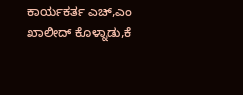ಕಾರ್ಯಕರ್ತ ಎಚ್,ಎಂ ಖಾಲೀದ್ ಕೊಳ್ನಾಡು,ಕೆ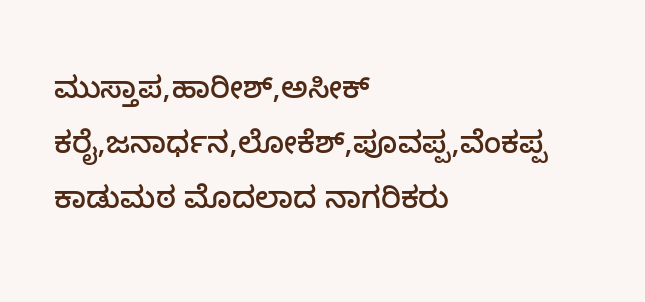ಮುಸ್ತಾಪ,ಹಾರೀಶ್,ಅಸೀಕ್ ಕರೈ,ಜನಾರ್ಧನ,ಲೋಕೆಶ್,ಪೂವಪ್ಪ,ವೆಂಕಪ್ಪ ಕಾಡುಮಠ ಮೊದಲಾದ ನಾಗರಿಕರು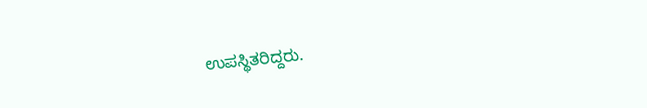ಉಪಸ್ಥಿತರಿದ್ದರು.